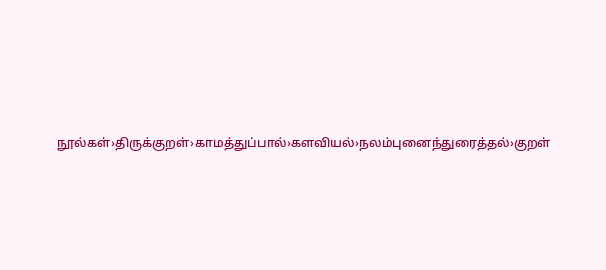நூல்கள்›திருக்குறள்›காமத்துப்பால்›களவியல்›நலம்புனைந்துரைத்தல்›குறள்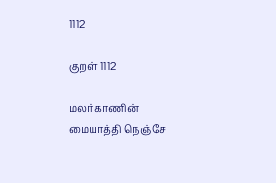1112

குறள் 1112

மலர்காணின் மையாத்தி நெஞ்சே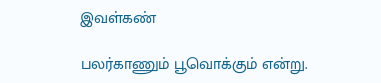இவள்கண்

பலர்காணும் பூவொக்கும் என்று.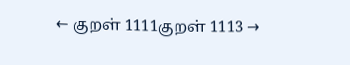← குறள் 1111குறள் 1113 →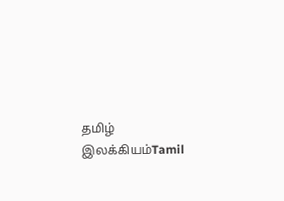தமிழ் இலக்கியம்Tamil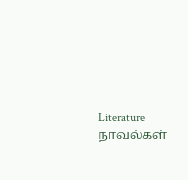Literature
நாவல்கள்